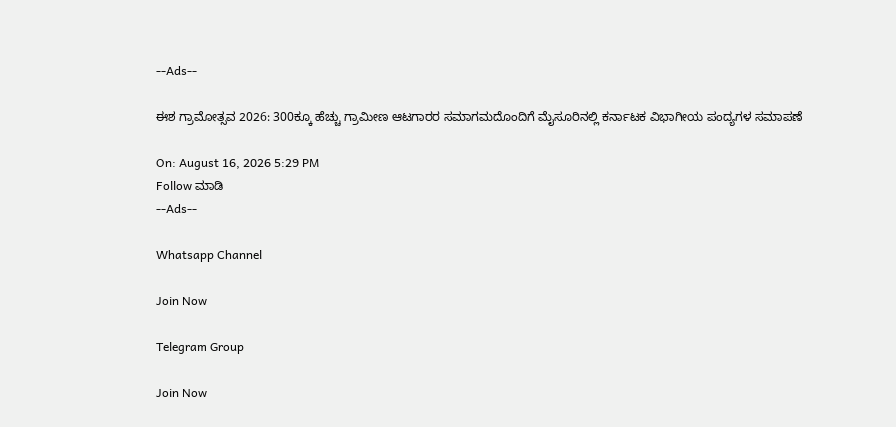--Ads--

ಈಶ ಗ್ರಾಮೋತ್ಸವ 2026: 300ಕ್ಕೂ ಹೆಚ್ಚು ಗ್ರಾಮೀಣ ಆಟಗಾರರ ಸಮಾಗಮದೊಂದಿಗೆ ಮೈಸೂರಿನಲ್ಲಿ ಕರ್ನಾಟಕ ವಿಭಾಗೀಯ ಪಂದ್ಯಗಳ ಸಮಾಪಣೆ

On: August 16, 2026 5:29 PM
Follow ಮಾಡಿ
--Ads--

Whatsapp Channel

Join Now

Telegram Group

Join Now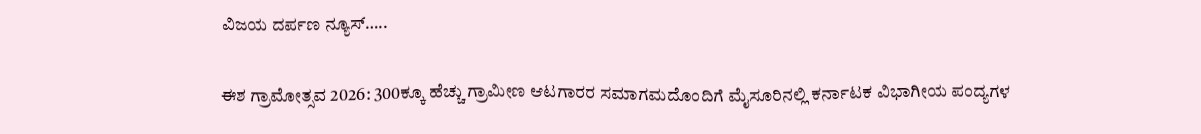ವಿಜಯ ದರ್ಪಣ ನ್ಯೂಸ್…..

ಈಶ ಗ್ರಾಮೋತ್ಸವ 2026: 300ಕ್ಕೂ ಹೆಚ್ಚು ಗ್ರಾಮೀಣ ಆಟಗಾರರ ಸಮಾಗಮದೊಂದಿಗೆ ಮೈಸೂರಿನಲ್ಲಿ ಕರ್ನಾಟಕ ವಿಭಾಗೀಯ ಪಂದ್ಯಗಳ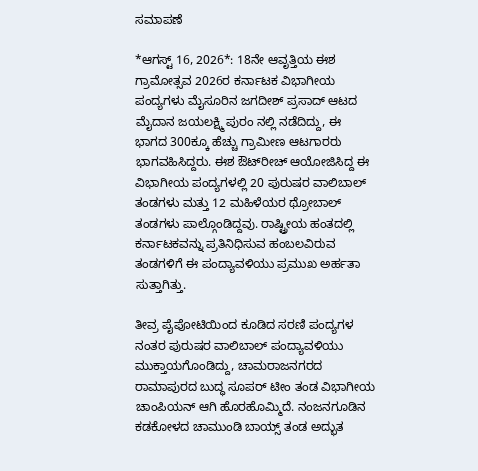ಸಮಾಪಣೆ

*ಆಗಸ್ಟ್ 16, 2026*: 18ನೇ ಆವೃತ್ತಿಯ ಈಶ ಗ್ರಾಮೋತ್ಸವ 2026ರ ಕರ್ನಾಟಕ ವಿಭಾಗೀಯ ಪಂದ್ಯಗಳು ಮೈಸೂರಿನ ಜಗದೀಶ್ ಪ್ರಸಾದ್ ಆಟದ ಮೈದಾನ ಜಯಲಕ್ಷ್ಮಿ ಪುರಂ ನಲ್ಲಿ ನಡೆದಿದ್ದು, ಈ ಭಾಗದ 300ಕ್ಕೂ ಹೆಚ್ಚು ಗ್ರಾಮೀಣ ಆಟಗಾರರು ಭಾಗವಹಿಸಿದ್ದರು. ಈಶ ಔಟ್‌ರೀಚ್ ಆಯೋಜಿಸಿದ್ದ ಈ ವಿಭಾಗೀಯ ಪಂದ್ಯಗಳಲ್ಲಿ 20 ಪುರುಷರ ವಾಲಿಬಾಲ್ ತಂಡಗಳು ಮತ್ತು 12 ಮಹಿಳೆಯರ ಥ್ರೋಬಾಲ್ ತಂಡಗಳು ಪಾಲ್ಗೊಂಡಿದ್ದವು. ರಾಷ್ಟ್ರೀಯ ಹಂತದಲ್ಲಿ ಕರ್ನಾಟಕವನ್ನು ಪ್ರತಿನಿಧಿಸುವ ಹಂಬಲವಿರುವ ತಂಡಗಳಿಗೆ ಈ ಪಂದ್ಯಾವಳಿಯು ಪ್ರಮುಖ ಅರ್ಹತಾ ಸುತ್ತಾಗಿತ್ತು.

ತೀವ್ರ ಪೈಪೋಟಿಯಿಂದ ಕೂಡಿದ ಸರಣಿ ಪಂದ್ಯಗಳ ನಂತರ ಪುರುಷರ ವಾಲಿಬಾಲ್ ಪಂದ್ಯಾವಳಿಯು ಮುಕ್ತಾಯಗೊಂಡಿದ್ದು, ಚಾಮರಾಜನಗರದ ರಾಮಾಪುರದ ಬುದ್ಧ ಸೂಪರ್ ಟೀಂ ತಂಡ ವಿಭಾಗೀಯ ಚಾಂಪಿಯನ್ ಆಗಿ ಹೊರಹೊಮ್ಮಿದೆ. ನಂಜನಗೂಡಿನ ಕಡಕೋಳದ ಚಾಮುಂಡಿ ಬಾಯ್ಸ್ ತಂಡ ಅದ್ಭುತ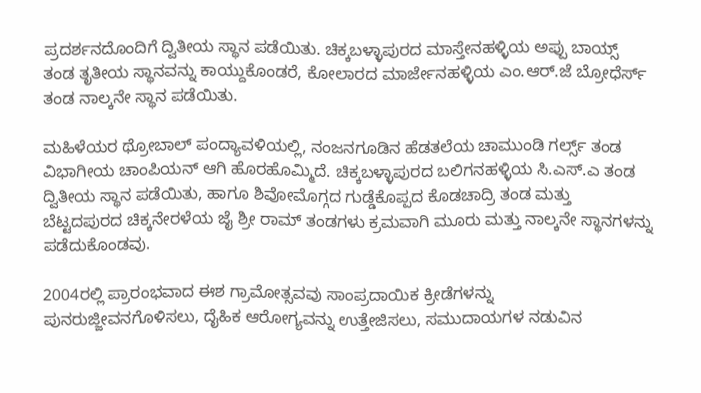ಪ್ರದರ್ಶನದೊಂದಿಗೆ ದ್ವಿತೀಯ ಸ್ಥಾನ ಪಡೆಯಿತು. ಚಿಕ್ಕಬಳ್ಳಾಪುರದ ಮಾಸ್ತೇನಹಳ್ಳಿಯ ಅಪ್ಪು ಬಾಯ್ಸ್ ತಂಡ ತೃತೀಯ ಸ್ಥಾನವನ್ನು ಕಾಯ್ದುಕೊಂಡರೆ, ಕೋಲಾರದ ಮಾರ್ಜೇನಹಳ್ಳಿಯ ಎಂ.ಆರ್.ಜೆ ಬ್ರೋಧೆರ್ಸ್ ತಂಡ ನಾಲ್ಕನೇ ಸ್ಥಾನ ಪಡೆಯಿತು.

ಮಹಿಳೆಯರ ಥ್ರೋಬಾಲ್ ಪಂದ್ಯಾವಳಿಯಲ್ಲಿ, ನಂಜನಗೂಡಿನ ಹೆಡತಲೆಯ ಚಾಮುಂಡಿ ಗರ್ಲ್ಸ್ ತಂಡ ವಿಭಾಗೀಯ ಚಾಂಪಿಯನ್ ಆಗಿ ಹೊರಹೊಮ್ಮಿದೆ. ಚಿಕ್ಕಬಳ್ಳಾಪುರದ ಬಲಿಗನಹಳ್ಳಿಯ ಸಿ.ಎಸ್.ಎ ತಂಡ ದ್ವಿತೀಯ ಸ್ಥಾನ ಪಡೆಯಿತು, ಹಾಗೂ ಶಿವೋಮೊಗ್ಗದ ಗುಡ್ಡೆಕೊಪ್ಪದ ಕೊಡಚಾದ್ರಿ ತಂಡ ಮತ್ತು ಬೆಟ್ಟದಪುರದ ಚಿಕ್ಕನೇರಳೆಯ ಜೈ ಶ್ರೀ ರಾಮ್ ತಂಡಗಳು ಕ್ರಮವಾಗಿ ಮೂರು ಮತ್ತು ನಾಲ್ಕನೇ ಸ್ಥಾನಗಳನ್ನು ಪಡೆದುಕೊಂಡವು.

2004ರಲ್ಲಿ ಪ್ರಾರಂಭವಾದ ಈಶ ಗ್ರಾಮೋತ್ಸವವು ಸಾಂಪ್ರದಾಯಿಕ ಕ್ರೀಡೆಗಳನ್ನು ಪುನರುಜ್ಜೀವನಗೊಳಿಸಲು, ದೈಹಿಕ ಆರೋಗ್ಯವನ್ನು ಉತ್ತೇಜಿಸಲು, ಸಮುದಾಯಗಳ ನಡುವಿನ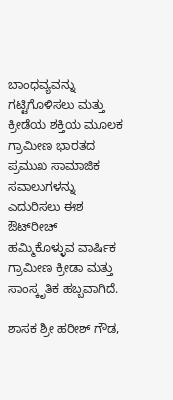ಬಾಂಧವ್ಯವನ್ನು ಗಟ್ಟಿಗೊಳಿಸಲು ಮತ್ತು ಕ್ರೀಡೆಯ ಶಕ್ತಿಯ ಮೂಲಕ ಗ್ರಾಮೀಣ ಭಾರತದ ಪ್ರಮುಖ ಸಾಮಾಜಿಕ ಸವಾಲುಗಳನ್ನು ಎದುರಿಸಲು ಈಶ ಔಟ್‌ರೀಚ್ ಹಮ್ಮಿಕೊಳ್ಳುವ ವಾರ್ಷಿಕ ಗ್ರಾಮೀಣ ಕ್ರೀಡಾ ಮತ್ತು ಸಾಂಸ್ಕೃತಿಕ ಹಬ್ಬವಾಗಿದೆ.

ಶಾಸಕ ಶ್ರೀ ಹರೀಶ್ ಗೌಡ,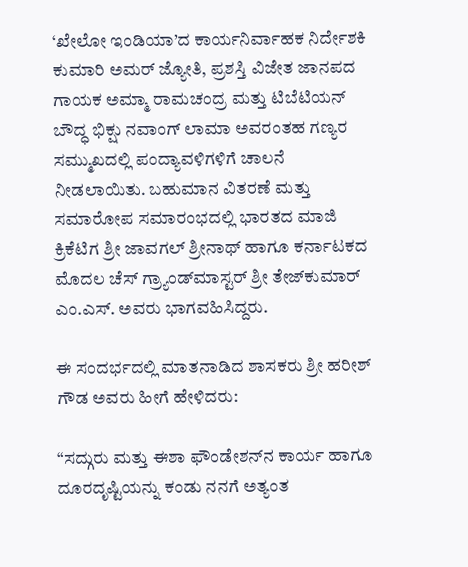‘ಖೇಲೋ ಇಂಡಿಯಾ’ದ ಕಾರ್ಯನಿರ್ವಾಹಕ ನಿರ್ದೇಶಕಿ ಕುಮಾರಿ ಅಮರ್ ಜ್ಯೋತಿ, ಪ್ರಶಸ್ತಿ ವಿಜೇತ ಜಾನಪದ ಗಾಯಕ ಅಮ್ಮಾ ರಾಮಚಂದ್ರ ಮತ್ತು ಟಿಬೆಟಿಯನ್ ಬೌದ್ಧ ಭಿಕ್ಷು ನವಾಂಗ್ ಲಾಮಾ ಅವರಂತಹ ಗಣ್ಯರ ಸಮ್ಮುಖದಲ್ಲಿ ಪಂದ್ಯಾವಳಿಗಳಿಗೆ ಚಾಲನೆ ನೀಡಲಾಯಿತು. ಬಹುಮಾನ ವಿತರಣೆ ಮತ್ತು ಸಮಾರೋಪ ಸಮಾರಂಭದಲ್ಲಿ ಭಾರತದ ಮಾಜಿ ಕ್ರಿಕೆಟಿಗ ಶ್ರೀ ಜಾವಗಲ್ ಶ್ರೀನಾಥ್ ಹಾಗೂ ಕರ್ನಾಟಕದ ಮೊದಲ ಚೆಸ್ ಗ್ರ್ಯಾಂಡ್‌ಮಾಸ್ಟರ್ ಶ್ರೀ ತೇಜ್‌ಕುಮಾರ್ ಎಂ.ಎಸ್. ಅವರು ಭಾಗವಹಿಸಿದ್ದರು.

ಈ ಸಂದರ್ಭದಲ್ಲಿ ಮಾತನಾಡಿದ ಶಾಸಕರು ಶ್ರೀ ಹರೀಶ್ ಗೌಡ ಅವರು ಹೀಗೆ ಹೇಳಿದರು:

“ಸದ್ಗುರು ಮತ್ತು ಈಶಾ ಫೌಂಡೇಶನ್‌ನ ಕಾರ್ಯ ಹಾಗೂ ದೂರದೃಷ್ಟಿಯನ್ನು ಕಂಡು ನನಗೆ ಅತ್ಯಂತ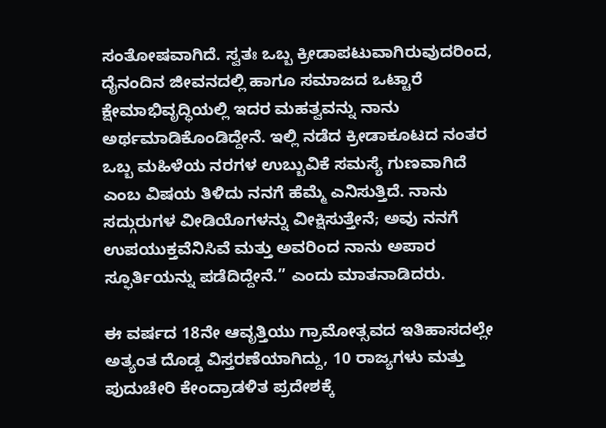ಸಂತೋಷವಾಗಿದೆ. ಸ್ವತಃ ಒಬ್ಬ ಕ್ರೀಡಾಪಟುವಾಗಿರುವುದರಿಂದ, ದೈನಂದಿನ ಜೀವನದಲ್ಲಿ ಹಾಗೂ ಸಮಾಜದ ಒಟ್ಟಾರೆ ಕ್ಷೇಮಾಭಿವೃದ್ಧಿಯಲ್ಲಿ ಇದರ ಮಹತ್ವವನ್ನು ನಾನು ಅರ್ಥಮಾಡಿಕೊಂಡಿದ್ದೇನೆ. ಇಲ್ಲಿ ನಡೆದ ಕ್ರೀಡಾಕೂಟದ ನಂತರ ಒಬ್ಬ ಮಹಿಳೆಯ ನರಗಳ ಉಬ್ಬುವಿಕೆ ಸಮಸ್ಯೆ ಗುಣವಾಗಿದೆ ಎಂಬ ವಿಷಯ ತಿಳಿದು ನನಗೆ ಹೆಮ್ಮೆ ಎನಿಸುತ್ತಿದೆ. ನಾನು ಸದ್ಗುರುಗಳ ವೀಡಿಯೊಗಳನ್ನು ವೀಕ್ಷಿಸುತ್ತೇನೆ; ಅವು ನನಗೆ ಉಪಯುಕ್ತವೆನಿಸಿವೆ ಮತ್ತು ಅವರಿಂದ ನಾನು ಅಪಾರ ಸ್ಫೂರ್ತಿಯನ್ನು ಪಡೆದಿದ್ದೇನೆ.” ಎಂದು ಮಾತನಾಡಿದರು.

ಈ ವರ್ಷದ 18ನೇ ಆವೃತ್ತಿಯು ಗ್ರಾಮೋತ್ಸವದ ಇತಿಹಾಸದಲ್ಲೇ ಅತ್ಯಂತ ದೊಡ್ಡ ವಿಸ್ತರಣೆಯಾಗಿದ್ದು, 10 ರಾಜ್ಯಗಳು ಮತ್ತು ಪುದುಚೇರಿ ಕೇಂದ್ರಾಡಳಿತ ಪ್ರದೇಶಕ್ಕೆ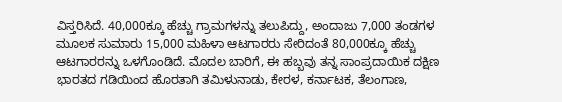ವಿಸ್ತರಿಸಿದೆ. 40,000ಕ್ಕೂ ಹೆಚ್ಚು ಗ್ರಾಮಗಳನ್ನು ತಲುಪಿದ್ದು, ಅಂದಾಜು 7,000 ತಂಡಗಳ ಮೂಲಕ ಸುಮಾರು 15,000 ಮಹಿಳಾ ಆಟಗಾರರು ಸೇರಿದಂತೆ 80,000ಕ್ಕೂ ಹೆಚ್ಚು ಆಟಗಾರರನ್ನು ಒಳಗೊಂಡಿದೆ. ಮೊದಲ ಬಾರಿಗೆ, ಈ ಹಬ್ಬವು ತನ್ನ ಸಾಂಪ್ರದಾಯಿಕ ದಕ್ಷಿಣ ಭಾರತದ ಗಡಿಯಿಂದ ಹೊರತಾಗಿ ತಮಿಳುನಾಡು, ಕೇರಳ, ಕರ್ನಾಟಕ, ತೆಲಂಗಾಣ,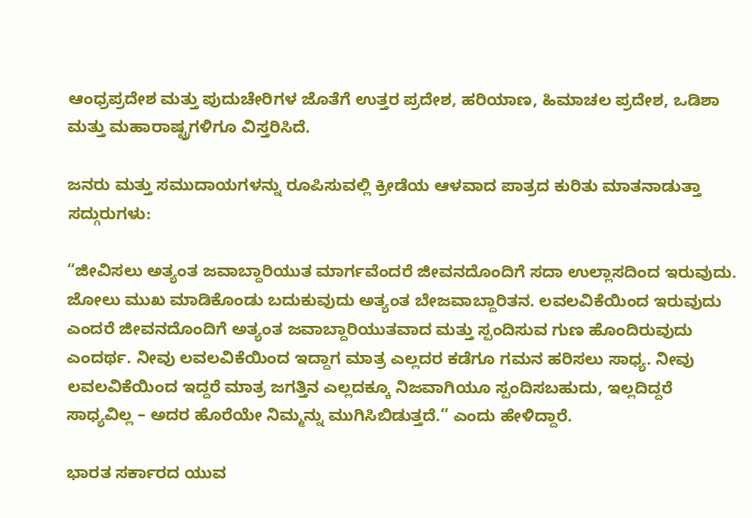ಆಂಧ್ರಪ್ರದೇಶ ಮತ್ತು ಪುದುಚೇರಿಗಳ ಜೊತೆಗೆ ಉತ್ತರ ಪ್ರದೇಶ, ಹರಿಯಾಣ, ಹಿಮಾಚಲ ಪ್ರದೇಶ, ಒಡಿಶಾ ಮತ್ತು ಮಹಾರಾಷ್ಟ್ರಗಳಿಗೂ ವಿಸ್ತರಿಸಿದೆ.

ಜನರು ಮತ್ತು ಸಮುದಾಯಗಳನ್ನು ರೂಪಿಸುವಲ್ಲಿ ಕ್ರೀಡೆಯ ಆಳವಾದ ಪಾತ್ರದ ಕುರಿತು ಮಾತನಾಡುತ್ತಾ ಸದ್ಗುರುಗಳು:

“ಜೀವಿಸಲು ಅತ್ಯಂತ ಜವಾಬ್ದಾರಿಯುತ ಮಾರ್ಗವೆಂದರೆ ಜೀವನದೊಂದಿಗೆ ಸದಾ ಉಲ್ಲಾಸದಿಂದ ಇರುವುದು. ಜೋಲು ಮುಖ ಮಾಡಿಕೊಂಡು ಬದುಕುವುದು ಅತ್ಯಂತ ಬೇಜವಾಬ್ದಾರಿತನ. ಲವಲವಿಕೆಯಿಂದ ಇರುವುದು ಎಂದರೆ ಜೀವನದೊಂದಿಗೆ ಅತ್ಯಂತ ಜವಾಬ್ದಾರಿಯುತವಾದ ಮತ್ತು ಸ್ಪಂದಿಸುವ ಗುಣ ಹೊಂದಿರುವುದು ಎಂದರ್ಥ. ನೀವು ಲವಲವಿಕೆಯಿಂದ ಇದ್ದಾಗ ಮಾತ್ರ ಎಲ್ಲದರ ಕಡೆಗೂ ಗಮನ ಹರಿಸಲು ಸಾಧ್ಯ. ನೀವು ಲವಲವಿಕೆಯಿಂದ ಇದ್ದರೆ ಮಾತ್ರ ಜಗತ್ತಿನ ಎಲ್ಲದಕ್ಕೂ ನಿಜವಾಗಿಯೂ ಸ್ಪಂದಿಸಬಹುದು, ಇಲ್ಲದಿದ್ದರೆ ಸಾಧ್ಯವಿಲ್ಲ – ಅದರ ಹೊರೆಯೇ ನಿಮ್ಮನ್ನು ಮುಗಿಸಿಬಿಡುತ್ತದೆ.” ಎಂದು ಹೇಳಿದ್ದಾರೆ.

ಭಾರತ ಸರ್ಕಾರದ ಯುವ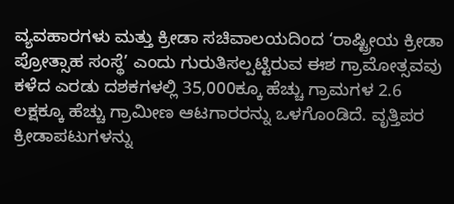ವ್ಯವಹಾರಗಳು ಮತ್ತು ಕ್ರೀಡಾ ಸಚಿವಾಲಯದಿಂದ ‘ರಾಷ್ಟ್ರೀಯ ಕ್ರೀಡಾ ಪ್ರೋತ್ಸಾಹ ಸಂಸ್ಥೆ’ ಎಂದು ಗುರುತಿಸಲ್ಪಟ್ಟಿರುವ ಈಶ ಗ್ರಾಮೋತ್ಸವವು ಕಳೆದ ಎರಡು ದಶಕಗಳಲ್ಲಿ 35,000ಕ್ಕೂ ಹೆಚ್ಚು ಗ್ರಾಮಗಳ 2.6 ಲಕ್ಷಕ್ಕೂ ಹೆಚ್ಚು ಗ್ರಾಮೀಣ ಆಟಗಾರರನ್ನು ಒಳಗೊಂಡಿದೆ. ವೃತ್ತಿಪರ ಕ್ರೀಡಾಪಟುಗಳನ್ನು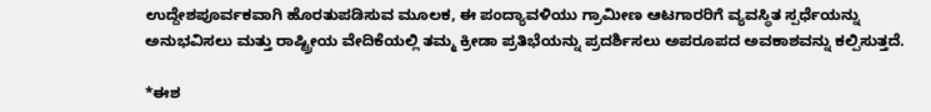ಉದ್ದೇಶಪೂರ್ವಕವಾಗಿ ಹೊರತುಪಡಿಸುವ ಮೂಲಕ, ಈ ಪಂದ್ಯಾವಳಿಯು ಗ್ರಾಮೀಣ ಆಟಗಾರರಿಗೆ ವ್ಯವಸ್ಥಿತ ಸ್ಪರ್ಧೆಯನ್ನು ಅನುಭವಿಸಲು ಮತ್ತು ರಾಷ್ಟ್ರೀಯ ವೇದಿಕೆಯಲ್ಲಿ ತಮ್ಮ ಕ್ರೀಡಾ ಪ್ರತಿಭೆಯನ್ನು ಪ್ರದರ್ಶಿಸಲು ಅಪರೂಪದ ಅವಕಾಶವನ್ನು ಕಲ್ಪಿಸುತ್ತದೆ.

*ಈಶ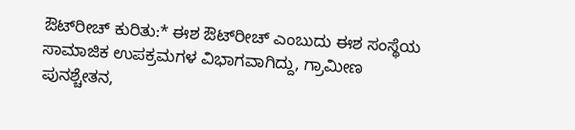ಔಟ್‌ರೀಚ್ ಕುರಿತು:* ಈಶ ಔಟ್‌ರೀಚ್ ಎಂಬುದು ಈಶ ಸಂಸ್ಥೆಯ ಸಾಮಾಜಿಕ ಉಪಕ್ರಮಗಳ ವಿಭಾಗವಾಗಿದ್ದು, ಗ್ರಾಮೀಣ ಪುನಶ್ಚೇತನ,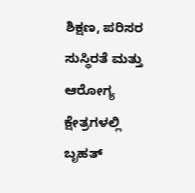ಶಿಕ್ಷಣ, ಪರಿಸರ ಸುಸ್ಥಿರತೆ ಮತ್ತು ಆರೋಗ್ಯ ಕ್ಷೇತ್ರಗಳಲ್ಲಿ ಬೃಹತ್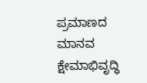ಪ್ರಮಾಣದ ಮಾನವ ಕ್ಷೇಮಾಭಿವೃದ್ಧಿ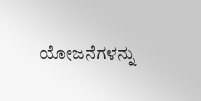ಯೋಜನೆಗಳನ್ನು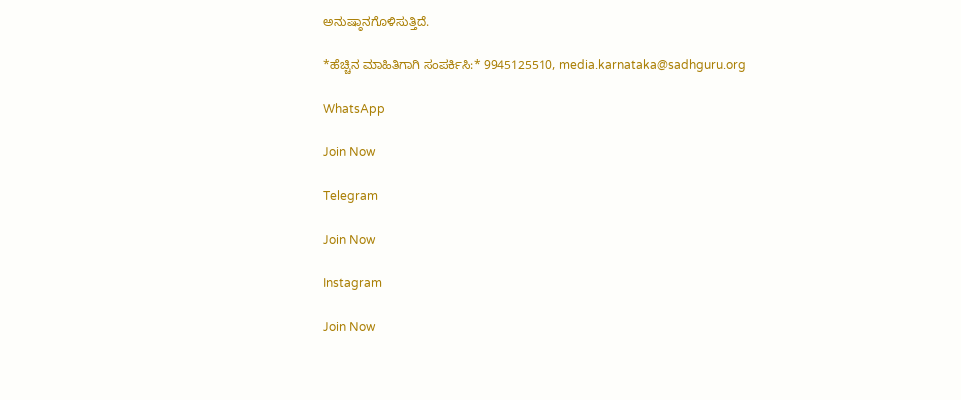ಅನುಷ್ಠಾನಗೊಳಿಸುತ್ತಿದೆ.

*ಹೆಚ್ಚಿನ ಮಾಹಿತಿಗಾಗಿ ಸಂಪರ್ಕಿಸಿ:* 9945125510, media.karnataka@sadhguru.org

WhatsApp

Join Now

Telegram

Join Now

Instagram

Join Now